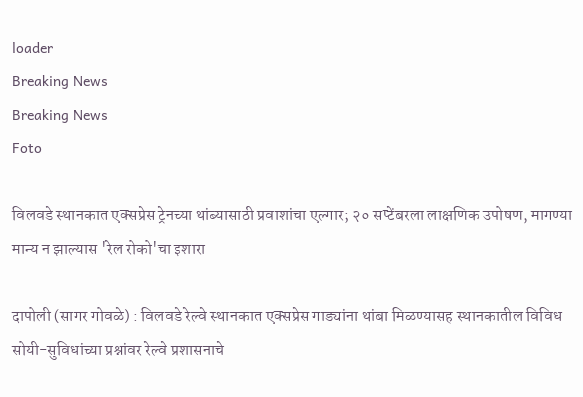loader
Breaking News
Breaking News
Foto

विलवडे स्थानकात एक्सप्रेस ट्रेनच्या थांब्यासाठी प्रवाशांचा एल्गार; २० सप्टेंबरला लाक्षणिक उपोषण, मागण्या मान्य न झाल्यास 'रेल रोको'चा इशारा

दापोली (सागर गोवळे) : विलवडे रेल्वे स्थानकात एक्सप्रेस गाड्यांना थांबा मिळण्यासह स्थानकातील विविध सोयी-सुविधांच्या प्रश्नांवर रेल्वे प्रशासनाचे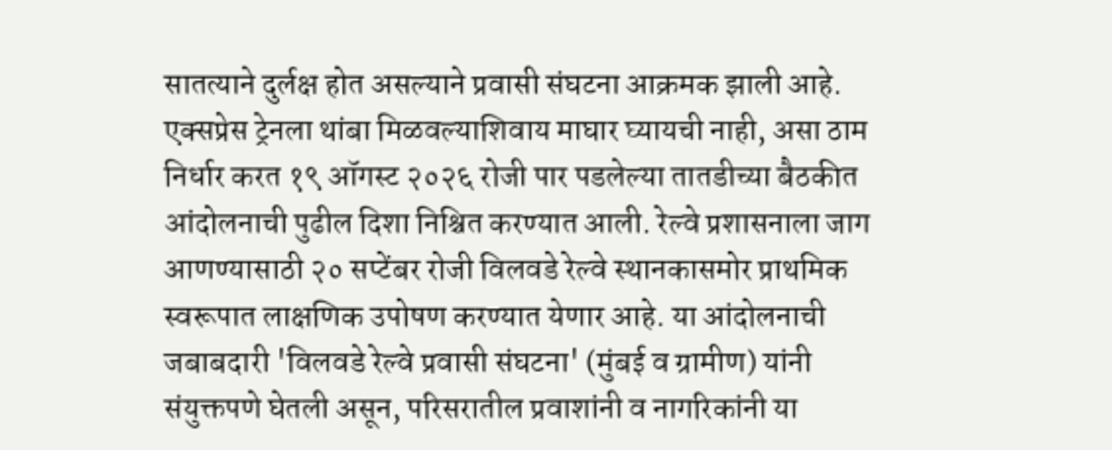सातत्याने दुर्लक्ष होत असल्याने प्रवासी संघटना आक्रमक झाली आहे. एक्सप्रेस ट्रेनला थांबा मिळवल्याशिवाय माघार घ्यायची नाही, असा ठाम निर्धार करत १९ ऑगस्ट २०२६ रोजी पार पडलेल्या तातडीच्या बैठकीत आंदोलनाची पुढील दिशा निश्चित करण्यात आली. रेल्वे प्रशासनाला जाग आणण्यासाठी २० सप्टेंबर रोजी विलवडे रेल्वे स्थानकासमोर प्राथमिक स्वरूपात लाक्षणिक उपोषण करण्यात येणार आहे. या आंदोलनाची जबाबदारी 'विलवडे रेल्वे प्रवासी संघटना' (मुंबई व ग्रामीण) यांनी संयुक्तपणे घेतली असून, परिसरातील प्रवाशांनी व नागरिकांनी या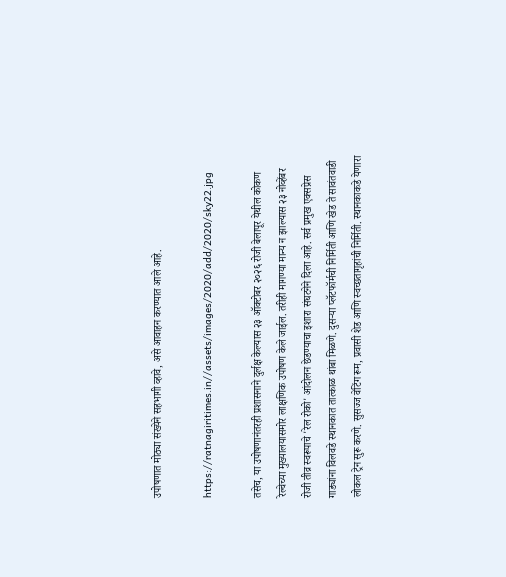उपोषणात मोठ्या संख्येने सहभागी व्हावे, असे आवाहन करण्यात आले आहे.

https://ratnagiritimes.in//assets/images/2020/add/2020/sky22.jpg

तसेच, या उपोषणानंतरही प्रशासनाने दुर्लक्ष केल्यास २३ ऑक्टोबर २०२६ रोजी बेलापूर येथील कोकण रेल्वेच्या मुख्यालयासमोर लाक्षणिक उपोषण केले जाईल. तरीही मागण्या मान्य न झाल्यास २३ नोव्हेंबर रोजी तीव्र स्वरूपाचे 'रेल रोको' आंदोलन छेडण्याचा इशारा संघटनेने दिला आहे. सर्व प्रमुख एक्सप्रेस गाड्यांना विलवडे स्थानकात तात्काळ थांबा मिळणे. दुसऱ्या प्लॅटफॉर्मची निर्मिती आणि खेड ते सावंतवाडी लोकल ट्रेन सुरू करणे. सुसज्ज वेटिंग रूम, प्रवासी शेड आणि स्वच्छतागृहांची निर्मिती. स्थानकाकडे येणारा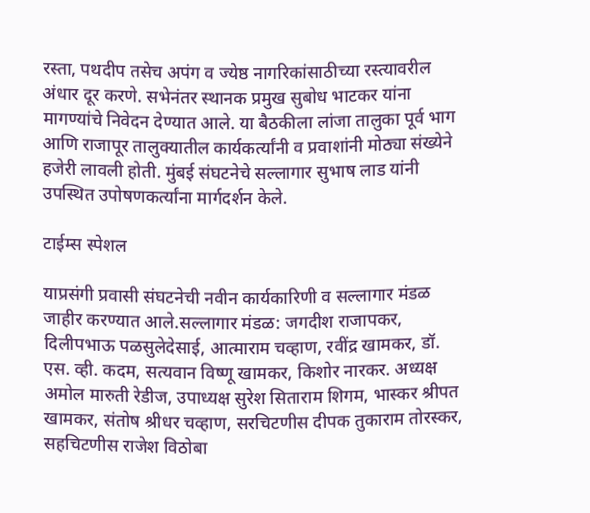रस्ता, पथदीप तसेच अपंग व ज्येष्ठ नागरिकांसाठीच्या रस्त्यावरील अंधार दूर करणे. सभेनंतर स्थानक प्रमुख सुबोध भाटकर यांना मागण्यांचे निवेदन देण्यात आले. या बैठकीला लांजा तालुका पूर्व भाग आणि राजापूर तालुक्यातील कार्यकर्त्यांनी व प्रवाशांनी मोठ्या संख्येने हजेरी लावली होती. मुंबई संघटनेचे सल्लागार सुभाष लाड यांनी उपस्थित उपोषणकर्त्यांना मार्गदर्शन केले.

टाईम्स स्पेशल

याप्रसंगी प्रवासी संघटनेची नवीन कार्यकारिणी व सल्लागार मंडळ जाहीर करण्यात आले.सल्लागार मंडळ: जगदीश राजापकर, दिलीपभाऊ पळसुलेदेसाई, आत्माराम चव्हाण, रवींद्र खामकर, डॉ. एस. व्ही. कदम, सत्यवान विष्णू खामकर, किशोर नारकर. अध्यक्ष अमोल मारुती रेडीज, उपाध्यक्ष सुरेश सिताराम शिगम, भास्कर श्रीपत खामकर, संतोष श्रीधर चव्हाण, सरचिटणीस दीपक तुकाराम तोरस्कर, सहचिटणीस राजेश विठोबा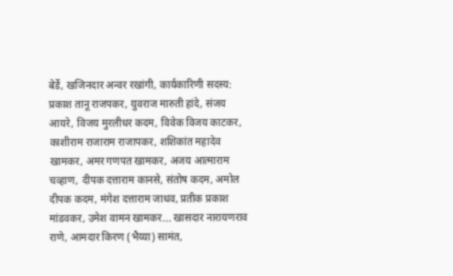बेर्डे, खजिनदार अन्वर रखांगी, कार्यकारिणी सदस्य: प्रकाश तानू राजपकर, युवराज मारुती हांदे, संजय आयरे, विजय मुरलीधर कदम, विवेक विजय काटकर, काशीराम राजाराम राजापकर, शशिकांत महादेव खामकर, अमर गणपत खामकर, अजय आत्माराम चव्हाण, दीपक दत्ताराम कानसे, संतोष कदम, अमोल दीपक कदम, मंगेश दत्ताराम जाधव, प्रतीक प्रकाश मांडवकर, उमेश वामन खामकर... खासदार नारायणराव राणे, आमदार किरण (भैय्या) सामंत,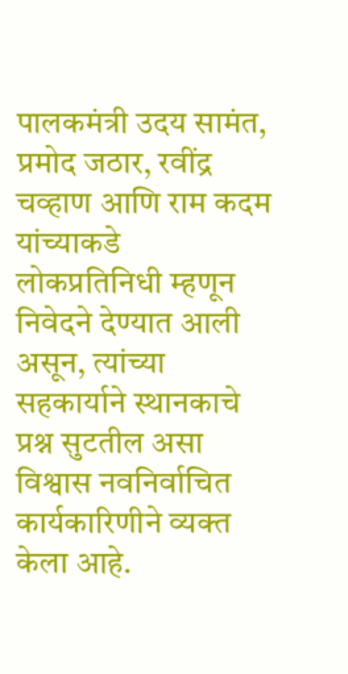पालकमंत्री उदय सामंत, प्रमोद जठार, रवींद्र चव्हाण आणि राम कदम यांच्याकडे लोकप्रतिनिधी म्हणून निवेदने देण्यात आली असून, त्यांच्या सहकार्याने स्थानकाचे प्रश्न सुटतील असा विश्वास नवनिर्वाचित कार्यकारिणीने व्यक्त केला आहे.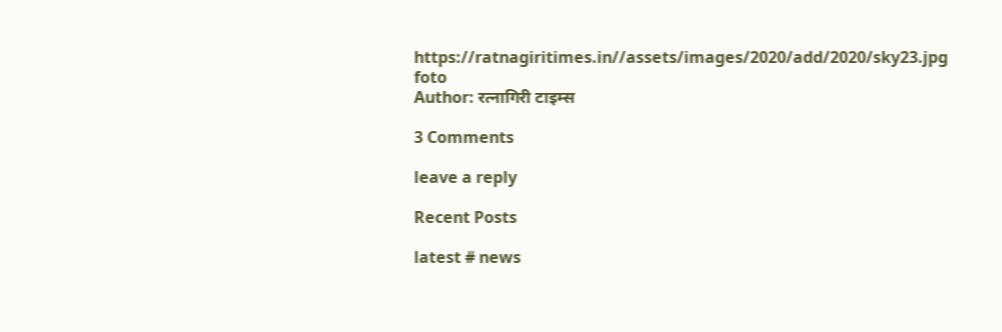https://ratnagiritimes.in//assets/images/2020/add/2020/sky23.jpg
foto
Author: रत्नागिरी टाइम्स

3 Comments

leave a reply

Recent Posts

latest # news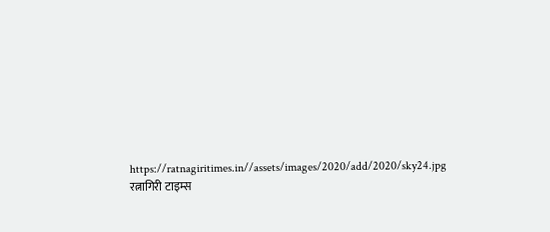https://ratnagiritimes.in//assets/images/2020/add/2020/sky24.jpg
रत्नागिरी टाइम्स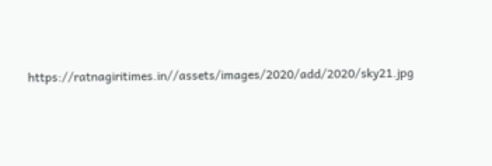https://ratnagiritimes.in//assets/images/2020/add/2020/sky21.jpg